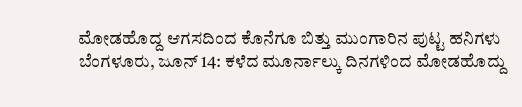ಮೋಡಹೊದ್ದ ಆಗಸದಿಂದ ಕೊನೆಗೂ ಬಿತ್ತು ಮುಂಗಾರಿನ ಪುಟ್ಟ ಹನಿಗಳು
ಬೆಂಗಳೂರು, ಜೂನ್ 14: ಕಳೆದ ಮೂರ್ನಾಲ್ಕು ದಿನಗಳಿಂದ ಮೋಡಹೊದ್ದು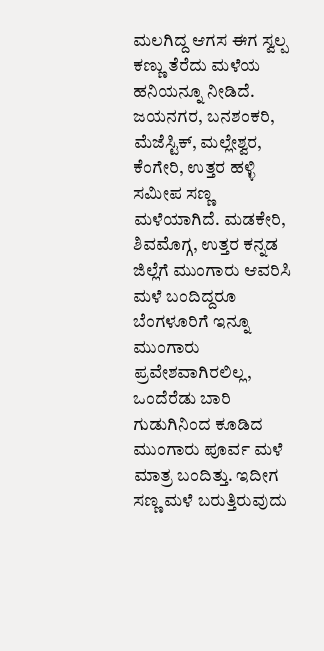ಮಲಗಿದ್ದ ಆಗಸ ಈಗ ಸ್ವಲ್ಪ ಕಣ್ಣು ತೆರೆದು ಮಳೆಯ ಹನಿಯನ್ನೂ ನೀಡಿದೆ.
ಜಯನಗರ, ಬನಶಂಕರಿ, ಮೆಜೆಸ್ಟಿಕ್, ಮಲ್ಲೇಶ್ವರ, ಕೆಂಗೇರಿ, ಉತ್ತರ ಹಳ್ಳಿ ಸಮೀಪ ಸಣ್ಣ ಮಳೆಯಾಗಿದೆ. ಮಡಕೇರಿ, ಶಿವಮೊಗ್ಗ, ಉತ್ತರ ಕನ್ನಡ ಜಿಲ್ಲೆಗೆ ಮುಂಗಾರು ಆವರಿಸಿ ಮಳೆ ಬಂದಿದ್ದರೂ ಬೆಂಗಳೂರಿಗೆ ಇನ್ನೂ ಮುಂಗಾರು ಪ್ರವೇಶವಾಗಿರಲಿಲ್ಲ, ಒಂದೆರೆಡು ಬಾರಿ ಗುಡುಗಿನಿಂದ ಕೂಡಿದ ಮುಂಗಾರು ಪೂರ್ವ ಮಳೆ ಮಾತ್ರ ಬಂದಿತ್ತು. ಇದೀಗ ಸಣ್ಣ ಮಳೆ ಬರುತ್ತಿರುವುದು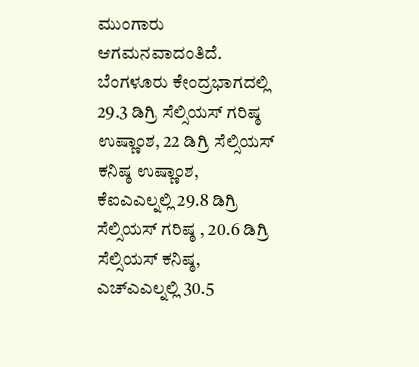ಮುಂಗಾರು ಆಗಮನವಾದಂತಿದೆ.
ಬೆಂಗಳೂರು ಕೇಂದ್ರಭಾಗದಲ್ಲಿ 29.3 ಡಿಗ್ರಿ ಸೆಲ್ಸಿಯಸ್ ಗರಿಷ್ಠ ಉಷ್ಣಾಂಶ, 22 ಡಿಗ್ರಿ ಸೆಲ್ಸಿಯಸ್ ಕನಿಷ್ಠ ಉಷ್ಣಾಂಶ, ಕೆಐಎಎಲ್ನಲ್ಲಿ 29.8 ಡಿಗ್ರಿ ಸೆಲ್ಸಿಯಸ್ ಗರಿಷ್ಠ , 20.6 ಡಿಗ್ರಿ ಸೆಲ್ಸಿಯಸ್ ಕನಿಷ್ಠ, ಎಚ್ಎಎಲ್ನಲ್ಲಿ 30.5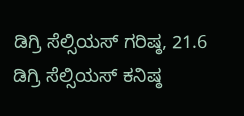ಡಿಗ್ರಿ ಸೆಲ್ಸಿಯಸ್ ಗರಿಷ್ಠ, 21.6 ಡಿಗ್ರಿ ಸೆಲ್ಸಿಯಸ್ ಕನಿಷ್ಠ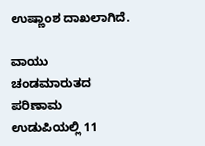ಉಷ್ಣಾಂಶ ದಾಖಲಾಗಿದೆ.

ವಾಯು ಚಂಡಮಾರುತದ ಪರಿಣಾಮ ಉಡುಪಿಯಲ್ಲಿ 11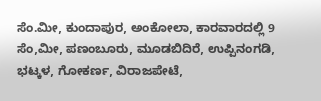ಸೆಂ.ಮೀ, ಕುಂದಾಪುರ, ಅಂಕೋಲಾ, ಕಾರವಾರದಲ್ಲಿ 9 ಸೆಂ,ಮೀ, ಪಣಂಬೂರು, ಮೂಡಬಿದಿರೆ, ಉಪ್ಪಿನಂಗಡಿ, ಭಟ್ಕಳ, ಗೋಕರ್ಣ, ವಿರಾಜಪೇಟೆ,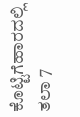ಕೊಟ್ಟಿಗೆಹಾರದಲ್ಲಿ ತಲಾ 7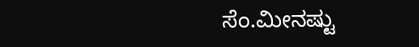ಸೆಂ.ಮೀನಷ್ಟು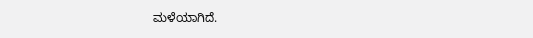ಮಳೆಯಾಗಿದೆ.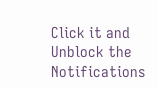Click it and Unblock the Notifications